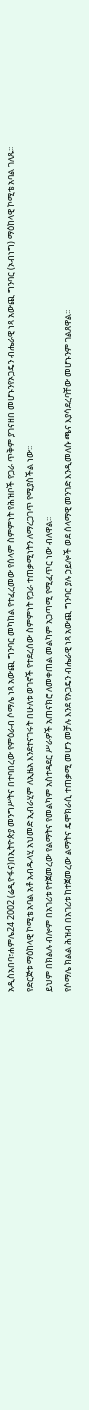አዲስአበባ፣ሐምሌ24 2002 (ሬዲዮፋና)በኢትዮጵያ መንግሥትና በተባበረው የምዕራብ ሶማሌ ነጻ አውጪ ግንባር መካከል የተፈረመው የሰላም ስምምነት የሕዝቦች የጋራ ጥቅም ያገናዘበ መሆኑንየኦጋዴን ብሔራዊ ነጻ አውጪ ግንባር (ኦብነግ) ማዕከላዊ ኮሚቴ አባል ገለጹ፡፡
የድርጅቱ ማዕከላዊ ኮሚቴ አባል አቶ አብዱላሂ አህመድ ኢብራሂም ለኢዜአ እንደተናገሩት በሁለቱ ወገኖች የተደረሰው ስምምነት የጋራ ተጠቃሚነትን ለማረጋገጥ የሚያስችል ነው፡፡
ይህም በክልሉ ብሎም በአገሪቱ የተጀመረው የልማትና የመልካም አስተዳደር ሥራዎች አጠናክሮ ለመቀጠል መልካም አጋጣሚ የሚፈጥር ነው ብለዋል፡፡
የሶማሌ ክልል ሕዝብ በአገሪቱ ከተጀመረው ልማትና ዴሞክራሲ ተጠቃሚ መሆን መቻሉ እንደ የኦጋዴን ብሔራዊ ነጻ አውጪ ግንባር ያሉ ኃይሎች ወደ ሰላማዊ መንገድ እንዲመለሱ ጫና እያሳደረባቸው መሆኑንም ገልጸዋል፡፡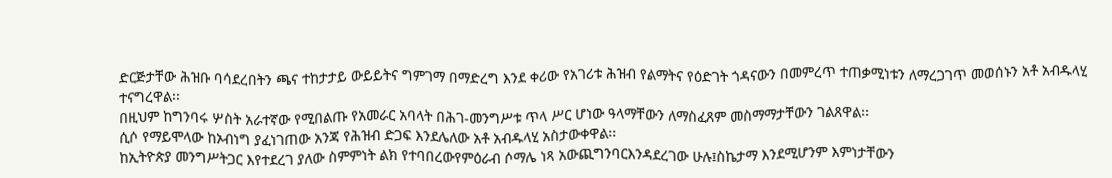ድርጅታቸው ሕዝቡ ባሳደረበትን ጫና ተከታታይ ውይይትና ግምገማ በማድረግ እንደ ቀሪው የአገሪቱ ሕዝብ የልማትና የዕድገት ጎዳናውን በመምረጥ ተጠቃሚነቱን ለማረጋገጥ መወሰኑን አቶ አብዱላሂ ተናግረዋል፡፡
በዚህም ከግንባሩ ሦስት አራተኛው የሚበልጡ የአመራር አባላት በሕገ-መንግሥቱ ጥላ ሥር ሆነው ዓላማቸውን ለማስፈጸም መስማማታቸውን ገልጸዋል፡፡
ሲሶ የማይሞላው ከኦብነግ ያፈነገጠው አንጃ የሕዝብ ድጋፍ እንደሌለው አቶ አብዱላሂ አስታውቀዋል፡፡
ከኢትዮጵያ መንግሥትጋር እየተደረገ ያለው ስምምነት ልክ የተባበረውየምዕራብ ሶማሌ ነጻ አውጪግንባርእንዳደረገው ሁሉ፤ስኬታማ እንደሚሆንም እምነታቸውን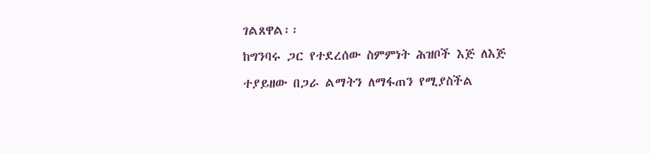ገልጸዋል፡፡
ከግንባሩ ጋር የተደረሰው ስምምነት ሕዝቦች እጅ ለእጅ ተያይዘው በጋራ ልማትን ለማፋጠን የሚያስችል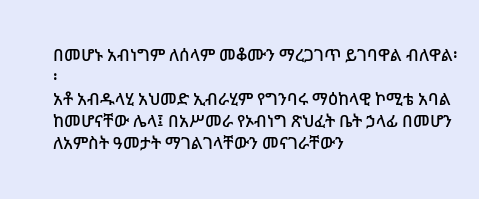በመሆኑ አብነግም ለሰላም መቆሙን ማረጋገጥ ይገባዋል ብለዋል፡፡
አቶ አብዱላሂ አህመድ ኢብራሂም የግንባሩ ማዕከላዊ ኮሚቴ አባል ከመሆናቸው ሌላ፤ በአሥመራ የኦብነግ ጽህፈት ቤት ኃላፊ በመሆን ለአምስት ዓመታት ማገልገላቸውን መናገራቸውን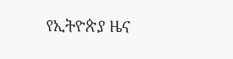የኢትዮጵያ ዜና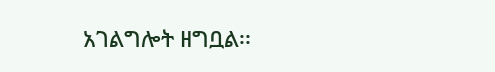አገልግሎት ዘግቧል፡፡